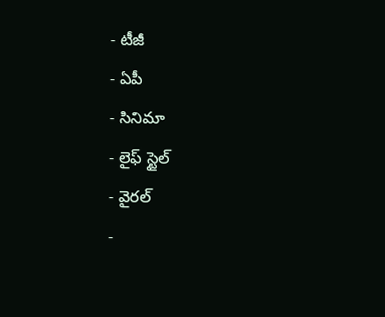- టీజీ
- ఏపీ
- సినిమా
- లైఫ్ స్టైల్
- వైరల్
-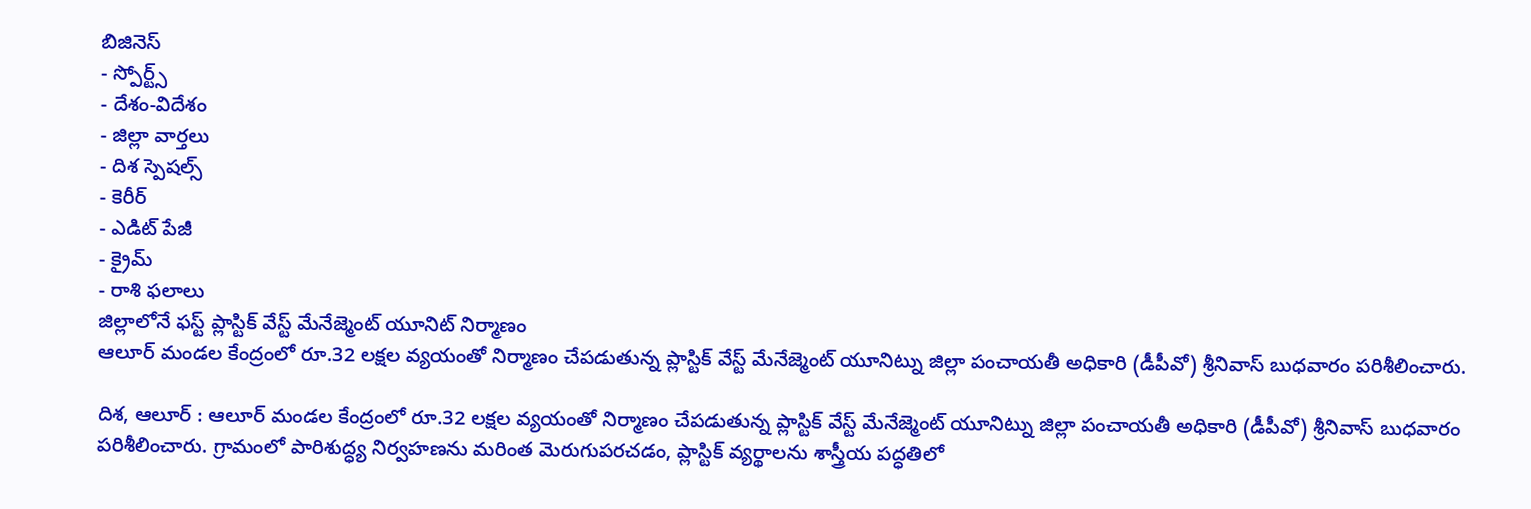బిజినెస్
- స్పోర్ట్స్
- దేశం-విదేశం
- జిల్లా వార్తలు
- దిశ స్పెషల్స్
- కెరీర్
- ఎడిట్ పేజీ
- క్రైమ్
- రాశి ఫలాలు
జిల్లాలోనే ఫస్ట్ ప్లాస్టిక్ వేస్ట్ మేనేజ్మెంట్ యూనిట్ నిర్మాణం
ఆలూర్ మండల కేంద్రంలో రూ.32 లక్షల వ్యయంతో నిర్మాణం చేపడుతున్న ప్లాస్టిక్ వేస్ట్ మేనేజ్మెంట్ యూనిట్ను జిల్లా పంచాయతీ అధికారి (డీపీవో) శ్రీనివాస్ బుధవారం పరిశీలించారు.

దిశ, ఆలూర్ : ఆలూర్ మండల కేంద్రంలో రూ.32 లక్షల వ్యయంతో నిర్మాణం చేపడుతున్న ప్లాస్టిక్ వేస్ట్ మేనేజ్మెంట్ యూనిట్ను జిల్లా పంచాయతీ అధికారి (డీపీవో) శ్రీనివాస్ బుధవారం పరిశీలించారు. గ్రామంలో పారిశుద్ధ్య నిర్వహణను మరింత మెరుగుపరచడం, ప్లాస్టిక్ వ్యర్థాలను శాస్త్రీయ పద్ధతిలో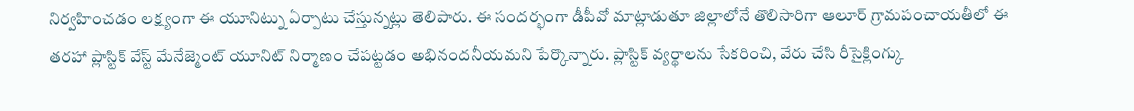నిర్వహించడం లక్ష్యంగా ఈ యూనిట్ను ఏర్పాటు చేస్తున్నట్లు తెలిపారు. ఈ సందర్భంగా డీపీవో మాట్లాడుతూ జిల్లాలోనే తొలిసారిగా ఆలూర్ గ్రామపంచాయతీలో ఈ తరహా ప్లాస్టిక్ వేస్ట్ మేనేజ్మెంట్ యూనిట్ నిర్మాణం చేపట్టడం అభినందనీయమని పేర్కొన్నారు. ప్లాస్టిక్ వ్యర్థాలను సేకరించి, వేరు చేసి రీసైక్లింగ్కు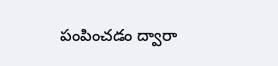పంపించడం ద్వారా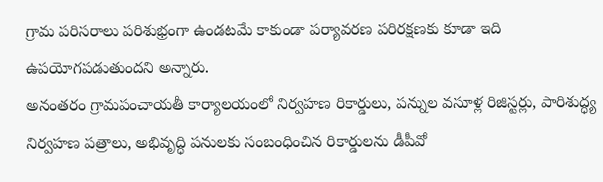గ్రామ పరిసరాలు పరిశుభ్రంగా ఉండటమే కాకుండా పర్యావరణ పరిరక్షణకు కూడా ఇది ఉపయోగపడుతుందని అన్నారు.
అనంతరం గ్రామపంచాయతీ కార్యాలయంలో నిర్వహణ రికార్డులు, పన్నుల వసూళ్ల రిజిస్టర్లు, పారిశుద్ధ్య నిర్వహణ పత్రాలు, అభివృద్ధి పనులకు సంబంధించిన రికార్డులను డీపీవో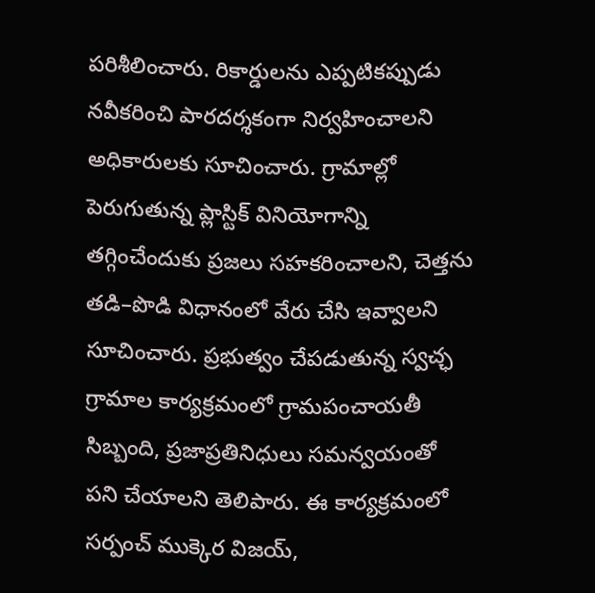పరిశీలించారు. రికార్డులను ఎప్పటికప్పుడు నవీకరించి పారదర్శకంగా నిర్వహించాలని అధికారులకు సూచించారు. గ్రామాల్లో పెరుగుతున్న ప్లాస్టిక్ వినియోగాన్ని తగ్గించేందుకు ప్రజలు సహకరించాలని, చెత్తను తడి–పొడి విధానంలో వేరు చేసి ఇవ్వాలని సూచించారు. ప్రభుత్వం చేపడుతున్న స్వచ్ఛ గ్రామాల కార్యక్రమంలో గ్రామపంచాయతీ సిబ్బంది, ప్రజాప్రతినిధులు సమన్వయంతో పని చేయాలని తెలిపారు. ఈ కార్యక్రమంలో సర్పంచ్ ముక్కెర విజయ్,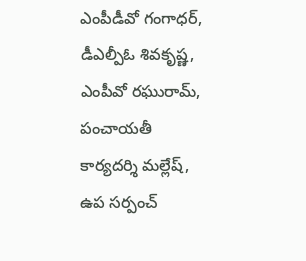ఎంపీడీవో గంగాధర్, డీఎల్పీఓ శివకృష్ణ, ఎంపీవో రఘురామ్, పంచాయతీ కార్యదర్శి మల్లేష్, ఉప సర్పంచ్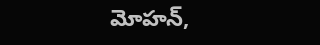మోహన్,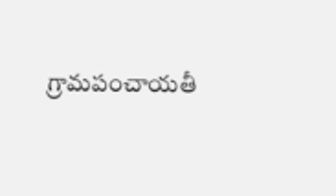గ్రామపంచాయతీ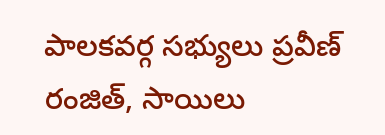పాలకవర్గ సభ్యులు ప్రవీణ్ రంజిత్, సాయిలు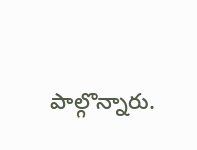పాల్గొన్నారు.